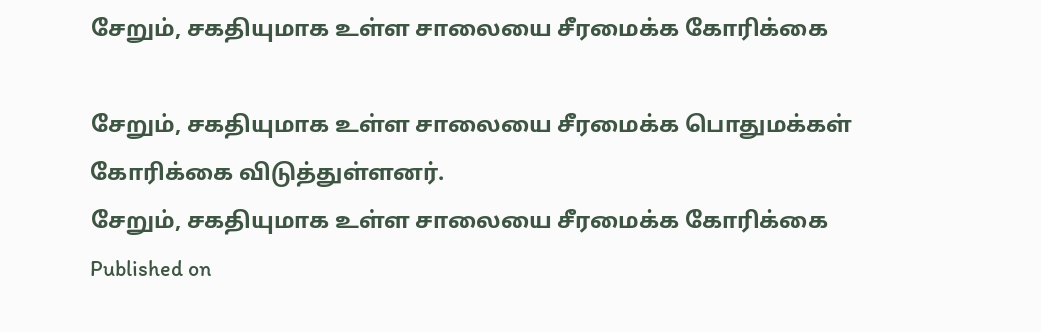சேறும், சகதியுமாக உள்ள சாலையை சீரமைக்க கோரிக்கை

சேறும், சகதியுமாக உள்ள சாலையை சீரமைக்க பொதுமக்கள் கோரிக்கை விடுத்துள்ளனர்.
சேறும், சகதியுமாக உள்ள சாலையை சீரமைக்க கோரிக்கை
Published on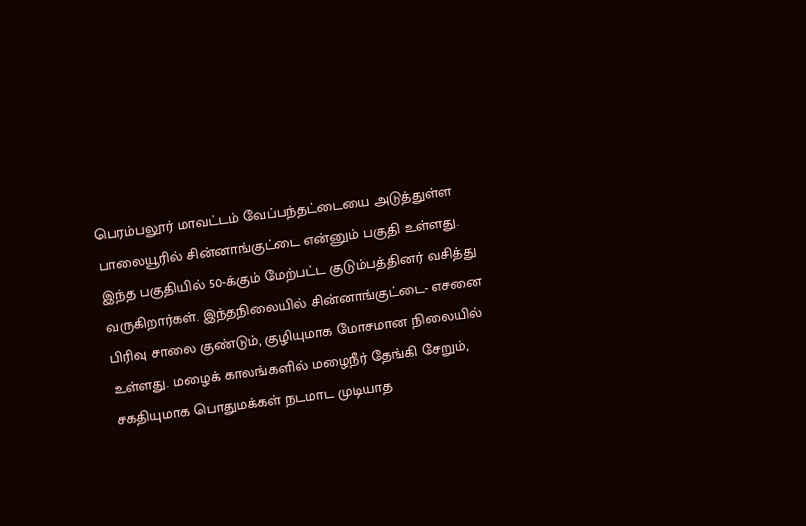பெரம்பலூர் மாவட்டம் வேப்பந்தட்டையை அடுத்துள்ள பாலையூரில் சின்னாங்குட்டை என்னும் பகுதி உள்ளது. இந்த பகுதியில் 50-க்கும் மேற்பட்ட குடும்பத்தினர் வசித்து வருகிறார்கள். இந்தநிலையில் சின்னாங்குட்டை- எசனை பிரிவு சாலை குண்டும், குழியுமாக மோசமான நிலையில் உள்ளது. மழைக் காலங்களில் மழைநீர் தேங்கி சேறும், சகதியுமாக பொதுமக்கள் நடமாட முடியாத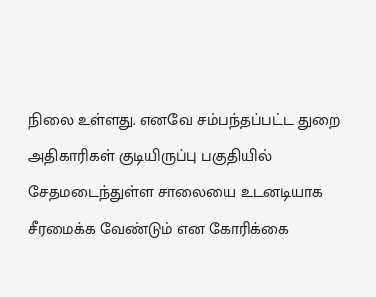நிலை உள்ளது. எனவே சம்பந்தப்பட்ட துறை அதிகாரிகள் குடியிருப்பு பகுதியில் சேதமடைந்துள்ள சாலையை உடனடியாக சீரமைக்க வேண்டும் என கோரிக்கை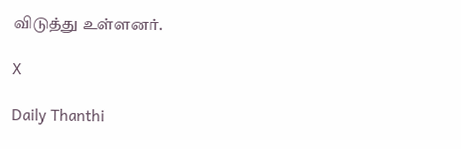விடுத்து உள்ளனர்.

X

Daily Thanthi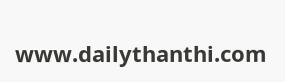www.dailythanthi.com